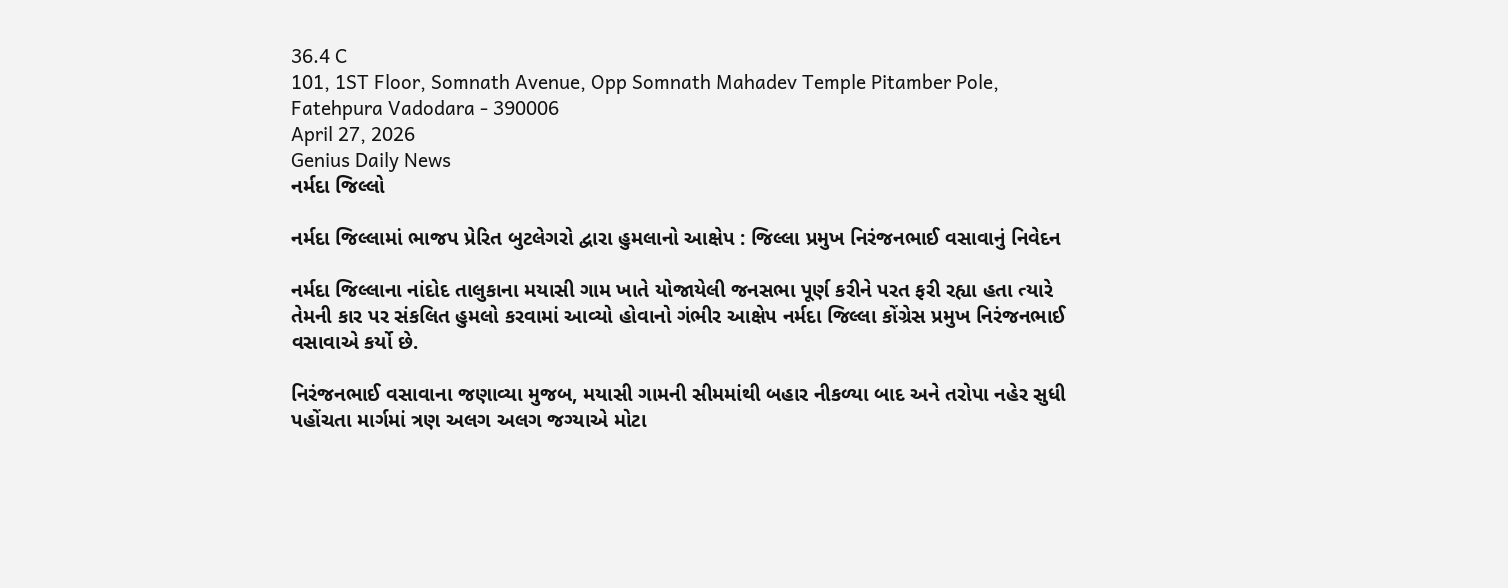36.4 C
101, 1ST Floor, Somnath Avenue, Opp Somnath Mahadev Temple Pitamber Pole, Fatehpura Vadodara - 390006
April 27, 2026
Genius Daily News
નર્મદા જિલ્લો

નર્મદા જિલ્લામાં ભાજપ પ્રેરિત બુટલેગરો દ્વારા હુમલાનો આક્ષેપ : જિલ્લા પ્રમુખ નિરંજનભાઈ વસાવાનું નિવેદન

નર્મદા જિલ્લાના નાંદોદ તાલુકાના મયાસી ગામ ખાતે યોજાયેલી જનસભા પૂર્ણ કરીને પરત ફરી રહ્યા હતા ત્યારે તેમની કાર પર સંકલિત હુમલો કરવામાં આવ્યો હોવાનો ગંભીર આક્ષેપ નર્મદા જિલ્લા કોંગ્રેસ પ્રમુખ નિરંજનભાઈ વસાવાએ કર્યો છે.

નિરંજનભાઈ વસાવાના જણાવ્યા મુજબ, મયાસી ગામની સીમમાંથી બહાર નીકળ્યા બાદ અને તરોપા નહેર સુધી પહોંચતા માર્ગમાં ત્રણ અલગ અલગ જગ્યાએ મોટા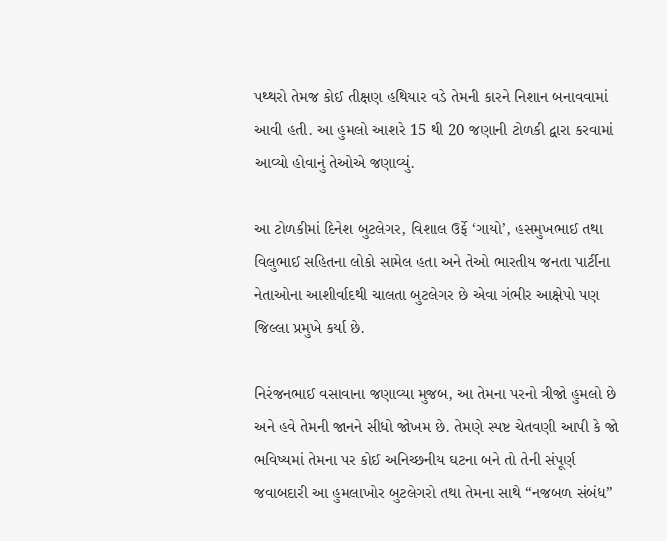પથ્થરો તેમજ કોઈ તીક્ષણ હથિયાર વડે તેમની કારને નિશાન બનાવવામાં આવી હતી. આ હુમલો આશરે 15 થી 20 જણાની ટોળકી દ્વારા કરવામાં આવ્યો હોવાનું તેઓએ જણાવ્યું.

આ ટોળકીમાં દિનેશ બુટલેગર, વિશાલ ઉર્ફે ‘ગાયો’, હસમુખભાઈ તથા વિલુભાઈ સહિતના લોકો સામેલ હતા અને તેઓ ભારતીય જનતા પાર્ટીના નેતાઓના આશીર્વાદથી ચાલતા બુટલેગર છે એવા ગંભીર આક્ષેપો પણ જિલ્લા પ્રમુખે કર્યા છે.

નિરંજનભાઈ વસાવાના જણાવ્યા મુજબ, આ તેમના પરનો ત્રીજો હુમલો છે અને હવે તેમની જાનને સીધો જોખમ છે. તેમણે સ્પષ્ટ ચેતવણી આપી કે જો ભવિષ્યમાં તેમના પર કોઈ અનિચ્છનીય ઘટના બને તો તેની સંપૂર્ણ જવાબદારી આ હુમલાખોર બુટલેગરો તથા તેમના સાથે “નજબળ સંબંધ”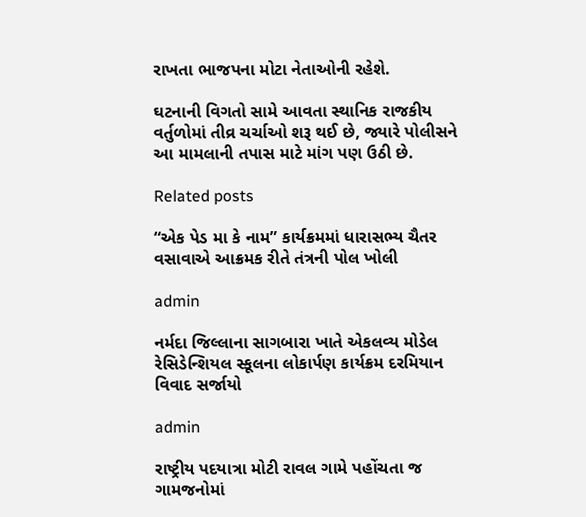રાખતા ભાજપના મોટા નેતાઓની રહેશે.

ઘટનાની વિગતો સામે આવતા સ્થાનિક રાજકીય વર્તુળોમાં તીવ્ર ચર્ચાઓ શરૂ થઈ છે, જ્યારે પોલીસને આ મામલાની તપાસ માટે માંગ પણ ઉઠી છે.

Related posts

“એક પેડ મા કે નામ” કાર્યક્રમમાં ધારાસભ્ય ચૈતર વસાવાએ આક્રમક રીતે તંત્રની પોલ ખોલી

admin

નર્મદા જિલ્લાના સાગબારા ખાતે એકલવ્ય મોડેલ રેસિડેન્શિયલ સ્કૂલના લોકાર્પણ કાર્યક્રમ દરમિયાન વિવાદ સર્જાયો

admin

રાષ્ટ્રીય પદયાત્રા મોટી રાવલ ગામે પહોંચતા જ ગામજનોમાં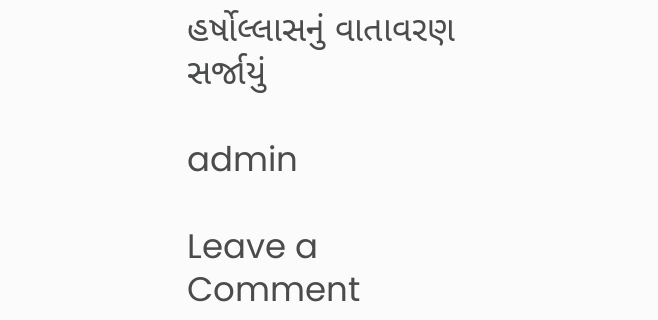હર્ષોલ્લાસનું વાતાવરણ સર્જાયું

admin

Leave a Comment